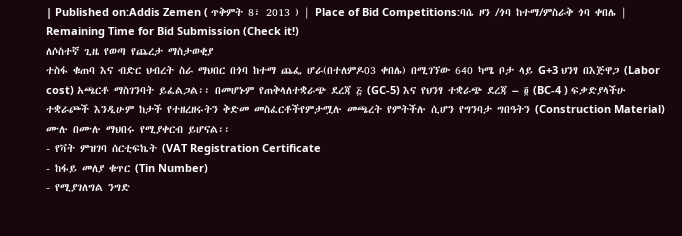| Published on:Addis Zemen ( ጥቅምት 8፣ 2013 ) | Place of Bid Competitions:ባሴ ዞን /ጎባ ከተማ/ምስራቅ ጎባ ቀበሌ |
Remaining Time for Bid Submission (Check it!)
ለሶስተኛ ጊዜ የወጣ የጨረታ ማስታወቂያ
ተስፋ ቁጠባ እና ብድር ህብረት ስራ ማህበር በጎባ ከተማ ጨፌ ሆራ(በተለምዶ03 ቀበሌ) በሚገኘው 640 ካሜ ቦታ ላይ G+3 ህንፃ በእጅዋጋ (Labor cost) አጫርቶ ማስገንባት ይፈልጋል፡፡ በመሆኑም የጠቅላለተቋራጭ ደረጃ ፭ (GC-5) እና የህንፃ ተቋራጭ ደረጃ – ፬ (BC-4 ) ፍቃድያላችሁ ተቋራጮች እንዲሁም ከታች የተዘረዘሩትን ቅድመ መስፈርቶችየምታሟሉ መጫረት የምትችሉ ሲሆን የግንባታ ግበዓትን (Construction Material) ሙሉ በሙሉ ማህበሩ የሚያቀርብ ይሆናል፡፡
- የቫት ምዝገባ ሰርቲፍኬት (VAT Registration Certificate
- ከፋይ መለያ ቁጥር (Tin Number)
- የሚያገለግል ንግድ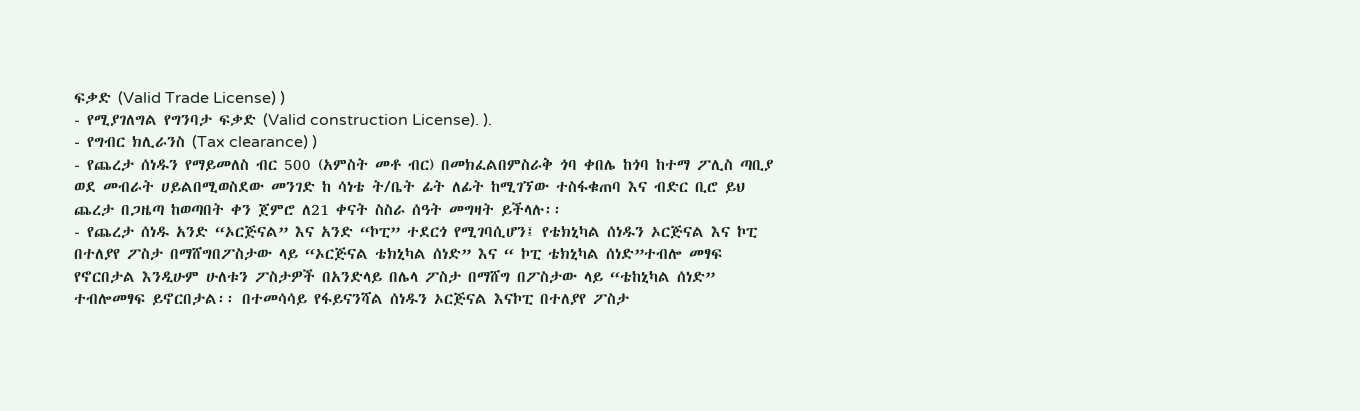ፍቃድ (Valid Trade License) )
- የሚያገለግል የግንባታ ፍቃድ (Valid construction License). ).
- የግብር ክሊራንስ (Tax clearance) )
- የጨረታ ሰነዱን የማይመለስ ብር 500 (አምስት መቶ ብር) በመክፈልበምስራቅ ጎባ ቀበሌ ከጎባ ከተማ ፖሊስ ጣቢያ ወደ መብራት ሀይልበሚወስደው መንገድ ከ ሳነቴ ት/ቤት ፊት ለፊት ከሚገኘው ተስፋቁጠባ እና ብድር ቢሮ ይህ ጨረታ በጋዜጣ ከወጣበት ቀን ጀምሮ ለ21 ቀናት ስስራ ሰዓት መግዛት ይችላሉ፡፡
- የጨረታ ሰነዱ አንድ “ኦርጅናል” እና አንድ “ኮፒ” ተደርጎ የሚገባሲሆን፤ የቴክኒካል ሰነዱን ኦርጅናል እና ኮፒ በተለያየ ፖስታ በማሸግበፖስታው ላይ “ኦርጅናል ቴክኒካል ሰነድ” እና “ ኮፒ ቴክኒካል ሰነድ”ተብሎ መፃፍ የኖርበታል እንዲሁም ሁለቱን ፖስታዎች በአንድላይ በሌላ ፖስታ በማሸግ በፖስታው ላይ “ቴከኒካል ሰነድ” ተብሎመፃፍ ይኖርበታል፡፡ በተመሳሳይ የፋይናንሻል ሰነዱን ኦርጅናል እናኮፒ በተለያየ ፖስታ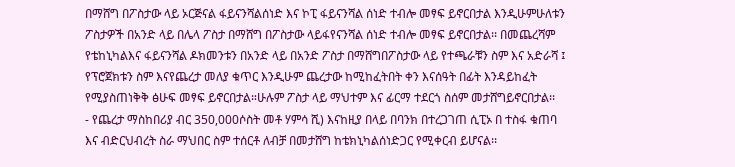በማሸግ በፖስታው ላይ ኦርጅናል ፋይናንሻልሰነድ እና ኮፒ ፋይናንሻል ሰነድ ተብሎ መፃፍ ይኖርበታል እንዲሁምሁለቱን ፖስታዎች በአንድ ላይ በሌላ ፖስታ በማሸግ በፖስታው ላይፋየናንሻል ሰነድ ተብሎ መፃፍ ይኖርበታል፡፡ በመጨረሻም የቴከኒካልእና ፋይናንሻል ዶክመንቱን በአንድ ላይ በአንድ ፖስታ በማሸግበፖስታው ላይ የተጫራቹን ስም እና አድራሻ ፤ የፕሮጀክቱን ስም እናየጨረታ መለያ ቁጥር እንዲሁም ጨረታው ከሚከፈትበት ቀን እናሰዓት በፊት እንዳይከፈት የሚያስጠነቅቅ ፅሁፍ መፃፍ ይኖርበታል።ሁሉም ፖስታ ላይ ማህተም እና ፊርማ ተደርጎ ስሰም መታሸግይኖርበታል፡፡
- የጨረታ ማስከበሪያ ብር 350,000ሶስት መቶ ሃምሳ ሺ) እናከዚያ በላይ በባንክ በተረጋገጠ ሲፒኦ በ ተስፋ ቁጠባ እና ብድርህብረት ስራ ማህበር ስም ተሰርቶ ለብቻ በመታሸግ ከቴክኒካልሰነድጋር የሚቀርብ ይሆናል፡፡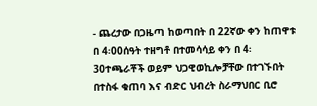- ጨረታው በጋዜጣ ከወጣበት በ 22ኛው ቀን ከጠዋቱ በ 4፡00ሰዓት ተዘግቶ በተመሳሳይ ቀን በ 4፡30ተጫራቾች ወይም ህጋዊወኪሎቻቸው በተገኙበት በተስፋ ቁጠባ እና ብድር ህብረት ስራማህበር ቢሮ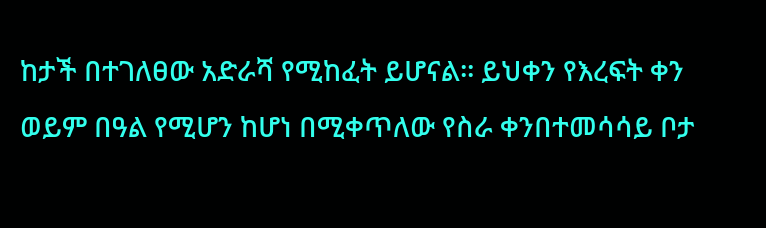ከታች በተገለፀው አድራሻ የሚከፈት ይሆናል፡፡ ይህቀን የእረፍት ቀን ወይም በዓል የሚሆን ከሆነ በሚቀጥለው የስራ ቀንበተመሳሳይ ቦታ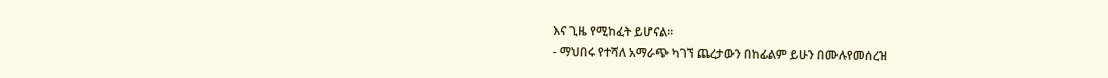እና ጊዜ የሚከፈት ይሆናል፡፡
- ማህበሩ የተሻለ አማራጭ ካገኘ ጨረታውን በከፊልም ይሁን በሙሉየመሰረዝ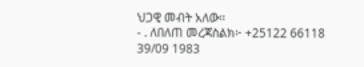ህጋዊ መብት አለው፡፡
- . ለበለጠ መረጃስልክ፦ +25122 66118 39/09 1983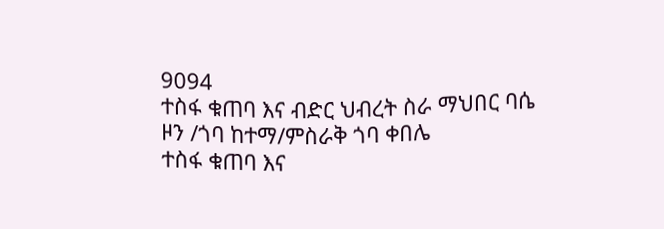9094
ተስፋ ቁጠባ እና ብድር ህብረት ስራ ማህበር ባሴ ዞን /ጎባ ከተማ/ምስራቅ ጎባ ቀበሌ
ተስፋ ቁጠባ እና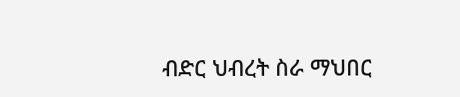ብድር ህብረት ስራ ማህበር